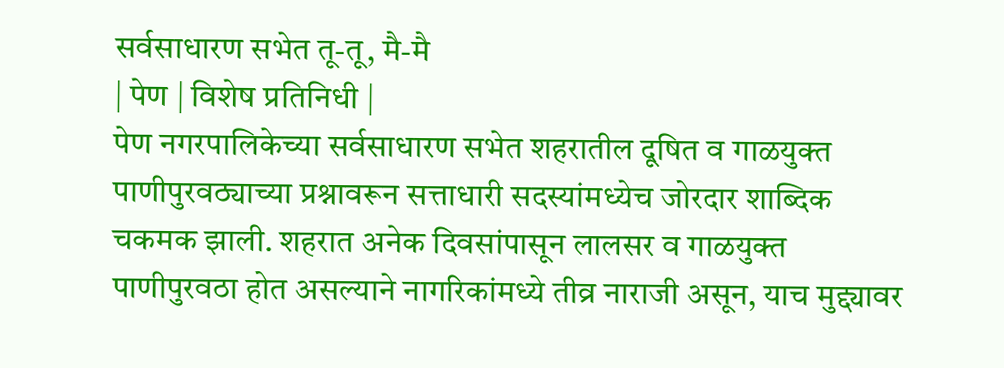सर्वसाधारण सभेत तू-तू, मै-मै
| पेण | विशेष प्रतिनिधी |
पेण नगरपालिकेच्या सर्वसाधारण सभेत शहरातील दूषित व गाळयुक्त पाणीपुरवठ्याच्या प्रश्नावरून सत्ताधारी सदस्यांमध्येच जोरदार शाब्दिक चकमक झाली. शहरात अनेक दिवसांपासून लालसर व गाळयुक्त पाणीपुरवठा होत असल्याने नागरिकांमध्ये तीव्र नाराजी असून, याच मुद्द्यावर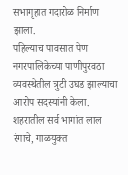सभागृहात गदारोळ निर्माण झाला.
पहिल्याच पावसात पेण नगरपालिकेच्या पाणीपुरवठा व्यवस्थेतील त्रुटी उघड झाल्याचा आरोप सदस्यांनी केला. शहरातील सर्व भागांत लाल रंगाचे, गाळयुक्त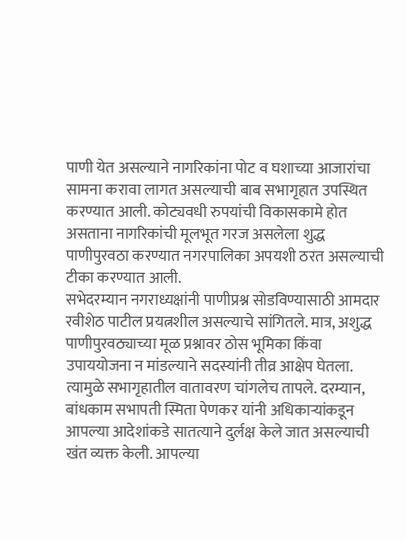पाणी येत असल्याने नागरिकांना पोट व घशाच्या आजारांचा सामना करावा लागत असल्याची बाब सभागृहात उपस्थित करण्यात आली. कोट्यवधी रुपयांची विकासकामे होत असताना नागरिकांची मूलभूत गरज असलेला शुद्ध पाणीपुरवठा करण्यात नगरपालिका अपयशी ठरत असल्याची टीका करण्यात आली.
सभेदरम्यान नगराध्यक्षांनी पाणीप्रश्न सोडविण्यासाठी आमदार रवीशेठ पाटील प्रयत्नशील असल्याचे सांगितले. मात्र, अशुद्ध पाणीपुरवठ्याच्या मूळ प्रश्नावर ठोस भूमिका किंवा उपाययोजना न मांडल्याने सदस्यांनी तीव्र आक्षेप घेतला. त्यामुळे सभागृहातील वातावरण चांगलेच तापले. दरम्यान, बांधकाम सभापती स्मिता पेणकर यांनी अधिकाऱ्यांकडून आपल्या आदेशांकडे सातत्याने दुर्लक्ष केले जात असल्याची खंत व्यक्त केली. आपल्या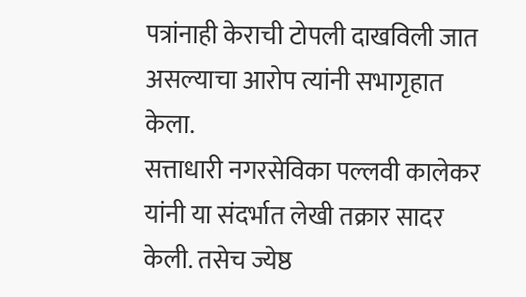पत्रांनाही केराची टोपली दाखविली जात असल्याचा आरोप त्यांनी सभागृहात केला.
सत्ताधारी नगरसेविका पल्लवी कालेकर यांनी या संदर्भात लेखी तक्रार सादर केली. तसेच ज्येष्ठ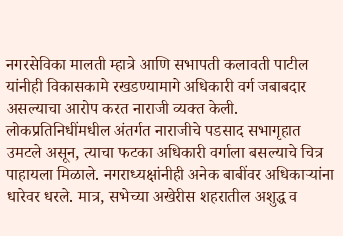नगरसेविका मालती म्हात्रे आणि सभापती कलावती पाटील यांनीही विकासकामे रखडण्यामागे अधिकारी वर्ग जबाबदार असल्याचा आरोप करत नाराजी व्यक्त केली. लोकप्रतिनिधींमधील अंतर्गत नाराजीचे पडसाद सभागृहात उमटले असून, त्याचा फटका अधिकारी वर्गाला बसल्याचे चित्र पाहायला मिळाले. नगराध्यक्षांनीही अनेक बाबींवर अधिकाऱ्यांना धारेवर धरले. मात्र, सभेच्या अखेरीस शहरातील अशुद्ध व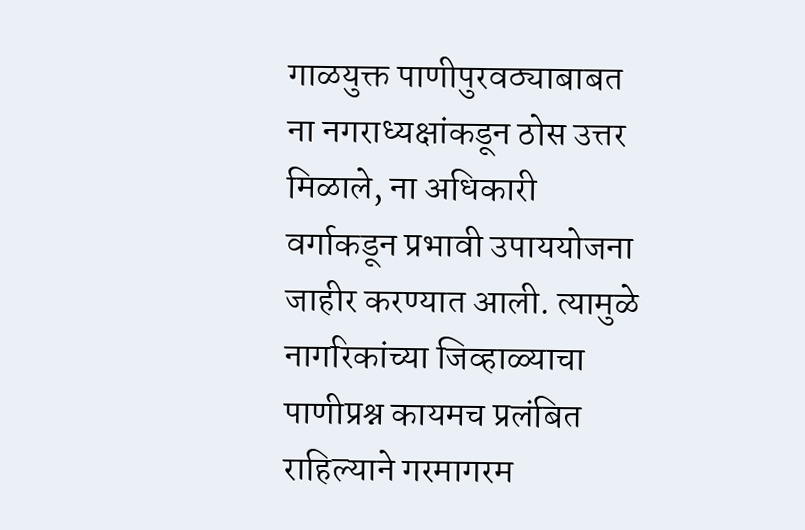गाळयुक्त पाणीपुरवठ्याबाबत ना नगराध्यक्षांकडून ठोस उत्तर मिळाले, ना अधिकारी वर्गाकडून प्रभावी उपाययोजना जाहीर करण्यात आली. त्यामुळे नागरिकांच्या जिव्हाळ्याचा पाणीप्रश्न कायमच प्रलंबित राहिल्याने गरमागरम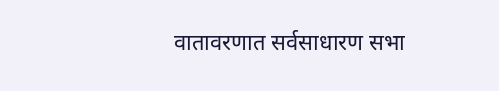वातावरणात सर्वसाधारण सभा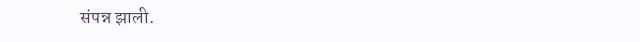संपन्न झाली.